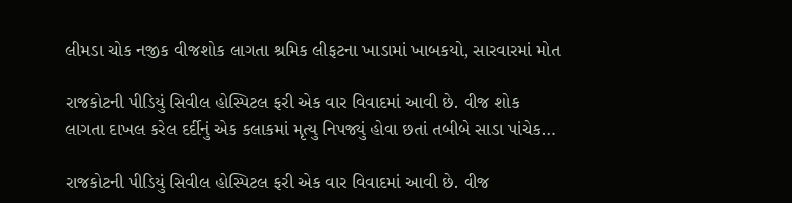લીમડા ચોક નજીક વીજશોક લાગતા શ્રમિક લીફટના ખાડામાં ખાબકયો, સારવારમાં મોત

રાજકોટની પીડિયું સિવીલ હોસ્પિટલ ફરી એક વાર વિવાદમાં આવી છે. વીજ શોક લાગતા દાખલ કરેલ દર્દીનું એક કલાકમાં મૃત્યુ નિપજ્યું હોવા છતાં તબીબે સાડા પાંચેક…

રાજકોટની પીડિયું સિવીલ હોસ્પિટલ ફરી એક વાર વિવાદમાં આવી છે. વીજ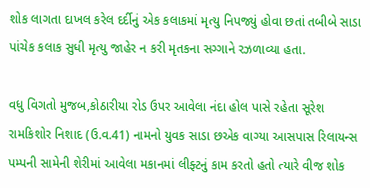શોક લાગતા દાખલ કરેલ દર્દીનું એક કલાકમાં મૃત્યુ નિપજ્યું હોવા છતાં તબીબે સાડા પાંચેક કલાક સુધી મૃત્યુ જાહેર ન કરી મૃતકના સગ્ગાને રઝળાવ્યા હતા.

વધુ વિગતો મુજબ,કોઠારીયા રોડ ઉપર આવેલા નંદા હોલ પાસે રહેતા સૂરેશ રામકિશોર નિશાદ (ઉ.વ.41) નામનો યુવક સાડા છએક વાગ્યા આસપાસ રિલાયન્સ પમ્પની સામેની શેરીમાં આવેલા મકાનમાં લીફ્ટનું કામ કરતો હતો ત્યારે વીજ શોક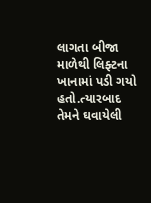લાગતા બીજા માળેથી લિફ્ટના ખાનામાં પડી ગયો હતો.ત્યારબાદ તેમને ઘવાયેલી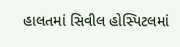હાલતમાં સિવીલ હોસ્પિટલમાં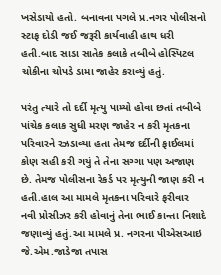ખસેડાયો હતો. બનાવના પગલે પ્ર.નગર પોલીસનો સ્ટાફ દોડી જઈ જરૂરી કાર્યવાહી હાથ ધરી હતી.બાદ સાડા સાતેક કલાકે તબીબે હોસ્પિટલ ચોકીના ચોપડે ડામા જાહેર કરાવ્યું હતું.

પરંતુ ત્યારે તો દર્દી મૃત્યુ પામ્યો હોવા છતાં તબીબે પાંચેક કલાક સુધી મરણ જાહેર ન કરી મૃતકના પરિવારને રઝડાવ્યા હતા તેમજ દર્દીની ફાઈલમાં કોણ સહી કરી ગયું તે તેના સગ્ગા પણ અજાણ છે. તેમજ પોલીસના રેકર્ડ પર મૃત્યુની જાણ કરી ન હતી.હાલ આ મામલે મૃતકના પરિવારે ફરીવાર નવી પ્રોસીઝર કરી હોવાનું તેના ભાઈ કાન્તા નિશાદે જણાવ્યું હતું.આ મામલે પ્ર. નગરના પીએસઆઇ જે.એમ.જાડેજા તપાસ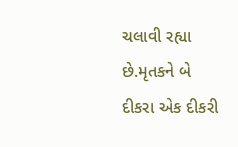ચલાવી રહ્યા છે.મૃતકને બે દીકરા એક દીકરી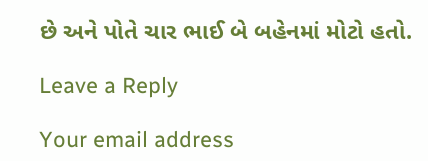છે અને પોતે ચાર ભાઈ બે બહેનમાં મોટો હતો.

Leave a Reply

Your email address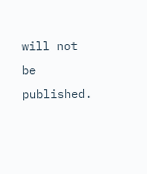will not be published.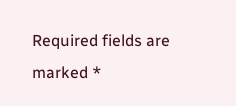Required fields are marked *